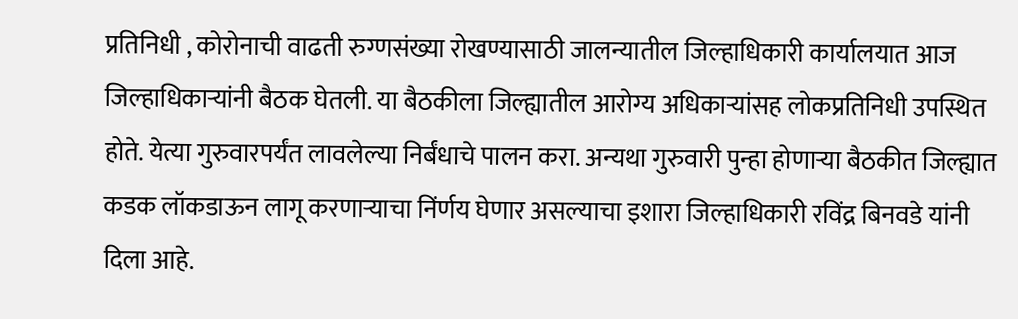प्रतिनिधी , कोरोनाची वाढती रुग्णसंख्या रोखण्यासाठी जालन्यातील जिल्हाधिकारी कार्यालयात आज जिल्हाधिकाऱ्यांनी बैठक घेतली. या बैठकीला जिल्ह्यातील आरोग्य अधिकाऱ्यांसह लोकप्रतिनिधी उपस्थित होते. येत्या गुरुवारपर्यंत लावलेल्या निर्बंधाचे पालन करा. अन्यथा गुरुवारी पुन्हा होणाऱ्या बैठकीत जिल्ह्यात कडक लॉकडाऊन लागू करणाऱ्याचा निंर्णय घेणार असल्याचा इशारा जिल्हाधिकारी रविंद्र बिनवडे यांनी दिला आहे.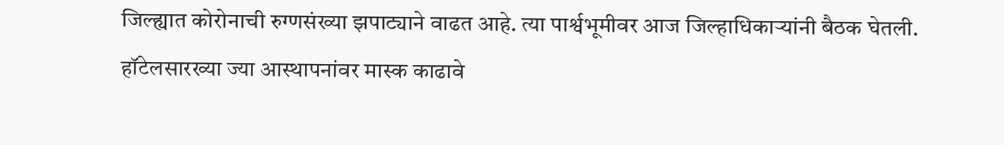जिल्ह्यात कोरोनाची रुग्णसंख्या झपाट्याने वाढत आहे. त्या पार्श्वभूमीवर आज जिल्हाधिकाऱ्यांनी बैठक घेतली. हॉटेलसारख्या ज्या आस्थापनांवर मास्क काढावे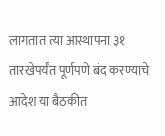लागतात त्या आस्थापना ३१ तारखेपर्यंत पूर्णपणे बंद करण्याचे आदेश या बैठकीत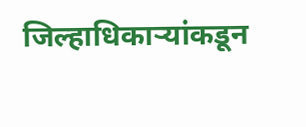जिल्हाधिकाऱ्यांकडून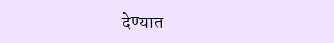देण्यात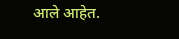आले आहेत.